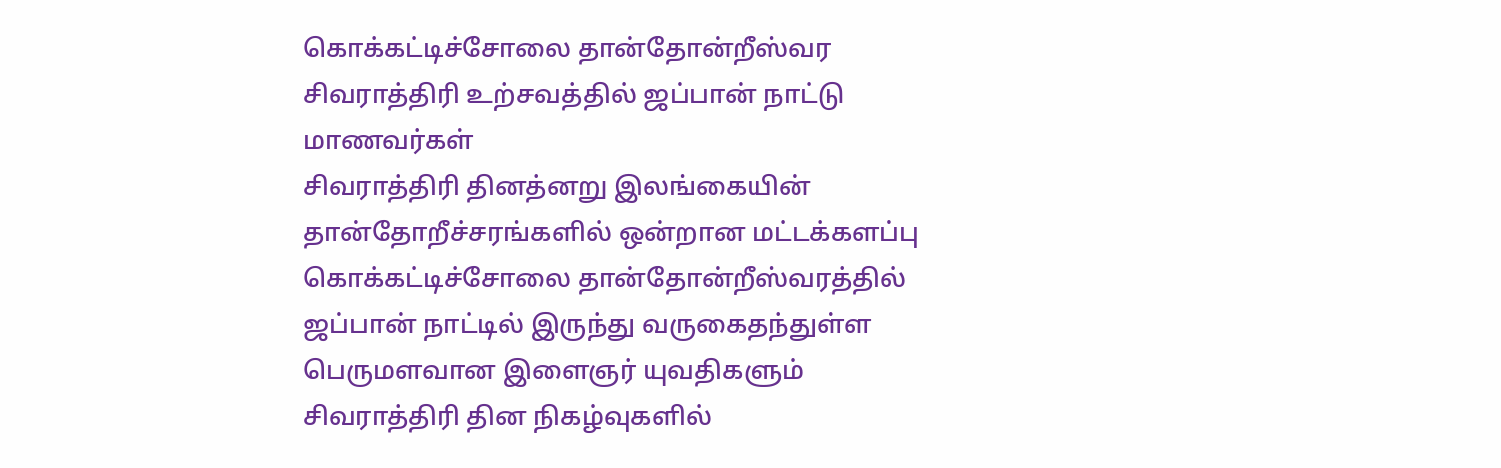கொக்கட்டிச்சோலை தான்தோன்றீஸ்வர சிவராத்திரி உற்சவத்தில் ஜப்பான் நாட்டு மாணவர்கள்
சிவராத்திரி தினத்னறு இலங்கையின் தான்தோறீச்சரங்களில் ஒன்றான மட்டக்களப்பு கொக்கட்டிச்சோலை தான்தோன்றீஸ்வரத்தில் ஜப்பான் நாட்டில் இருந்து வருகைதந்துள்ள பெருமளவான இளைஞர் யுவதிகளும் சிவராத்திரி தின நிகழ்வுகளில்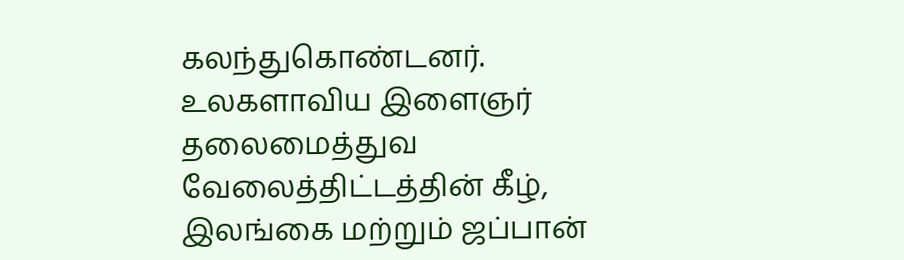கலந்துகொண்டனர்.
உலகளாவிய இளைஞர் தலைமைத்துவ வேலைத்திட்டத்தின் கீழ், இலங்கை மற்றும் ஜப்பான்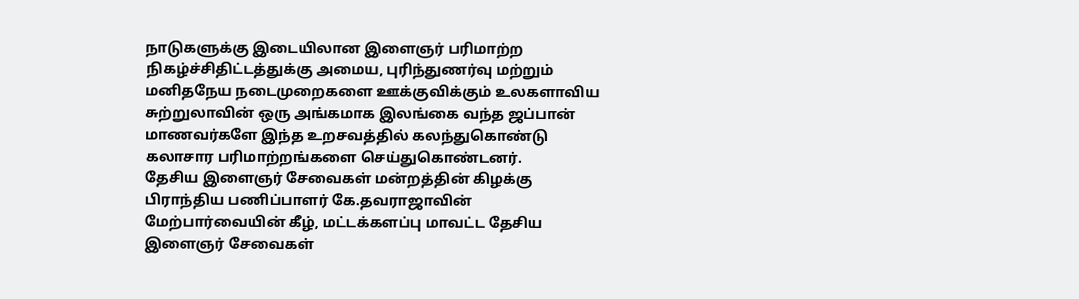நாடுகளுக்கு இடையிலான இளைஞர் பரிமாற்ற நிகழ்ச்சிதிட்டத்துக்கு அமைய, புரிந்துணர்வு மற்றும் மனிதநேய நடைமுறைகளை ஊக்குவிக்கும் உலகளாவிய சுற்றுலாவின் ஒரு அங்கமாக இலங்கை வந்த ஜப்பான் மாணவர்களே இந்த உறசவத்தில் கலந்துகொண்டு கலாசார பரிமாற்றங்களை செய்துகொண்டனர்.
தேசிய இளைஞர் சேவைகள் மன்றத்தின் கிழக்கு பிராந்திய பணிப்பாளர் கே.தவராஜாவின் மேற்பார்வையின் கீழ், மட்டக்களப்பு மாவட்ட தேசிய இளைஞர் சேவைகள்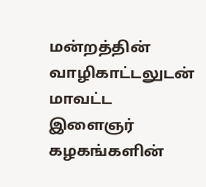மன்றத்தின் வாழிகாட்டலுடன் மாவட்ட இளைஞர் கழகங்களின்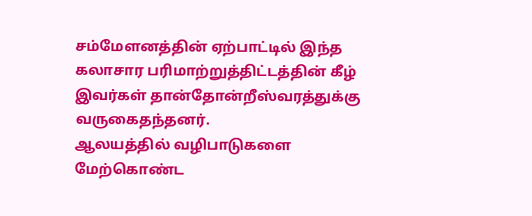சம்மேளனத்தின் ஏற்பாட்டில் இந்த கலாசார பரிமாற்றுத்திட்டத்தின் கீழ் இவர்கள் தான்தோன்றீஸ்வரத்துக்கு வருகைதந்தனர்.
ஆலயத்தில் வழிபாடுகளை மேற்கொண்ட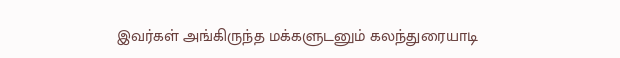இவர்கள் அங்கிருந்த மக்களுடனும் கலந்துரையாடி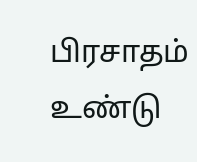பிரசாதம் உண்டு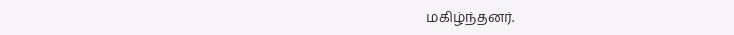மகிழ்ந்தனர்.